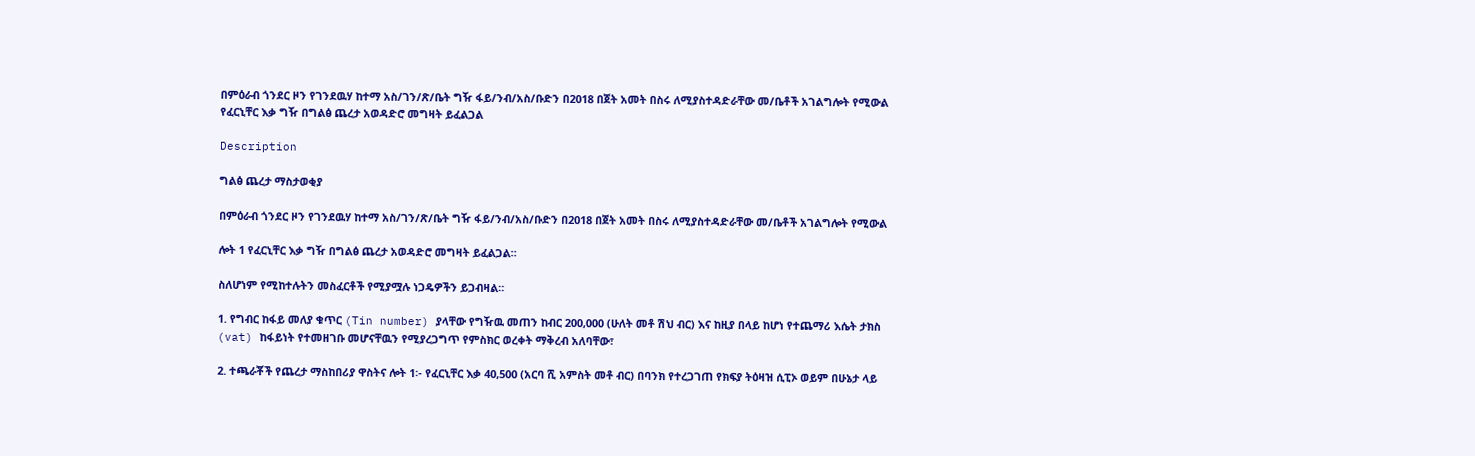በምዕራብ ጎንደር ዞን የገንደዉሃ ከተማ አስ/ገን/ጽ/ቤት ግዥ ፋይ/ንብ/አስ/ቡድን በ2018 በጀት አመት በስሩ ለሚያስተዳድራቸው መ/ቤቶች አገልግሎት የሚውል የፈርኒቸር እቃ ግዥ በግልፅ ጨረታ አወዳድሮ መግዛት ይፈልጋል

Description

ግልፅ ጨረታ ማስታወቂያ

በምዕራብ ጎንደር ዞን የገንደዉሃ ከተማ አስ/ገን/ጽ/ቤት ግዥ ፋይ/ንብ/አስ/ቡድን በ2018 በጀት አመት በስሩ ለሚያስተዳድራቸው መ/ቤቶች አገልግሎት የሚውል

ሎት 1 የፈርኒቸር እቃ ግዥ በግልፅ ጨረታ አወዳድሮ መግዛት ይፈልጋል።

ስለሆነም የሚከተሉትን መስፈርቶች የሚያሟሉ ነጋዴዎችን ይጋብዛል።

1. የግብር ከፋይ መለያ ቁጥር (Tin number) ያላቸው የግዥዉ መጠን ከብር 200,000 (ሁለት መቶ ሽህ ብር) እና ከዚያ በላይ ከሆነ የተጨማሪ እሴት ታክስ (vat) ከፋይነት የተመዘገቡ መሆናቸዉን የሚያረጋግጥ የምስክር ወረቀት ማቅረብ አለባቸው፣

2. ተጫራቾች የጨረታ ማስከበሪያ ዋስትና ሎት 1፡- የፈርኒቸር እቃ 40,500 (አርባ ሺ አምስት መቶ ብር) በባንክ የተረጋገጠ የክፍያ ትዕዛዝ ሲፒኦ ወይም በሁኔታ ላይ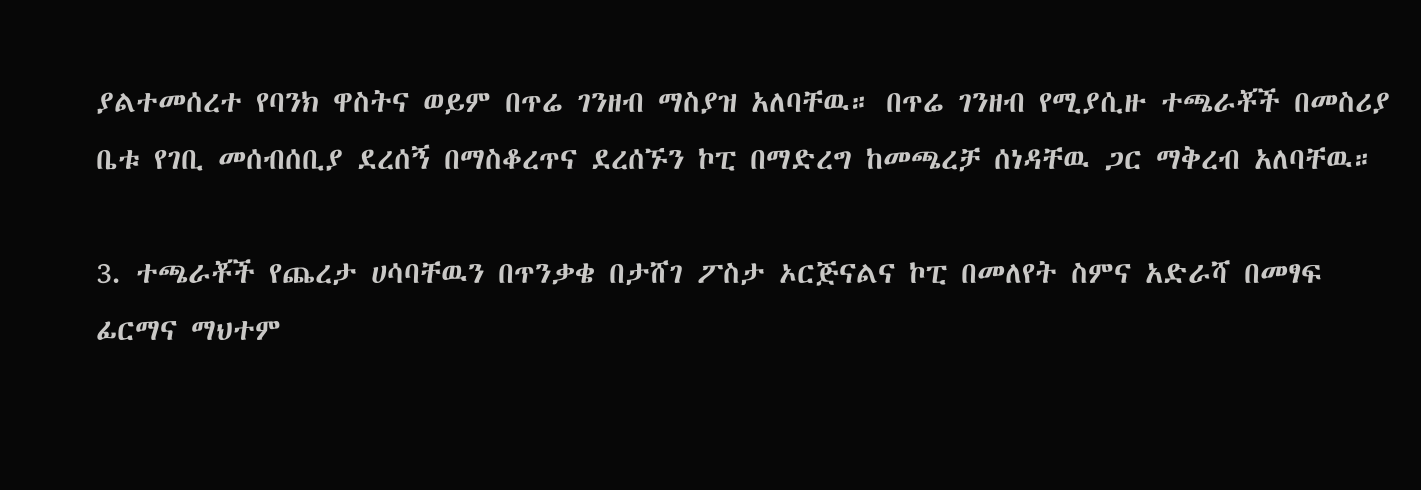ያልተመሰረተ የባንክ ዋስትና ወይም በጥሬ ገንዘብ ማስያዝ አለባቸዉ። በጥሬ ገንዘብ የሚያሲዙ ተጫራቾች በመስሪያ ቤቱ የገቢ መሰብሰቢያ ደረሰኝ በማስቆረጥና ደረሰኙን ኮፒ በማድረግ ከመጫረቻ ሰነዳቸዉ ጋር ማቅረብ አለባቸዉ።

3. ተጫራቾች የጨረታ ሀሳባቸዉን በጥንቃቄ በታሸገ ፖስታ ኦርጅናልና ኮፒ በመለየት ስምና አድራሻ በመፃፍ ፊርማና ማህተም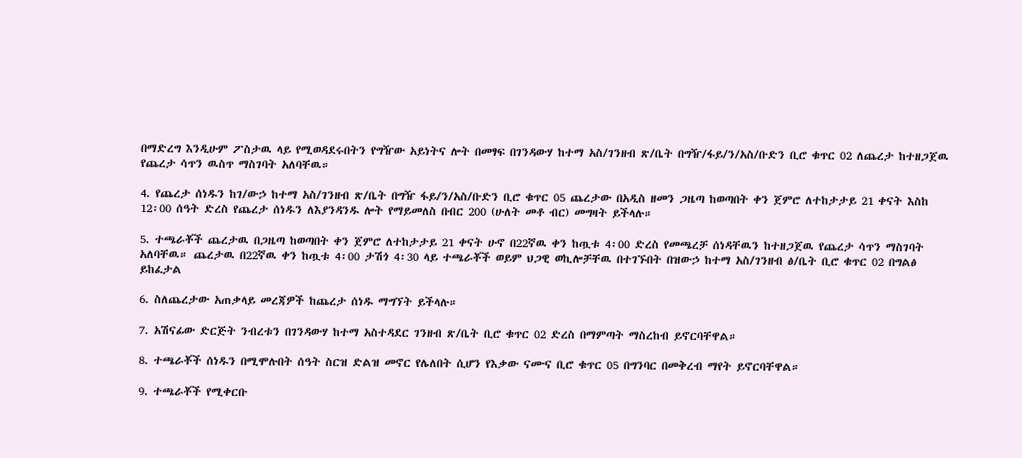በማድረግ እንዲሁም ፖስታዉ ላይ የሚወዳደሩበትን የግዥው አይነትና ሎት በመፃፍ በገንዳውሃ ከተማ አስ/ገንዘብ ጽ/ቤት በግዥ/ፋይ/ን/አስ/ቡድን ቢሮ ቁጥር 02 ለጨረታ ከተዘጋጀዉ የጨረታ ሳጥን ዉስጥ ማስገባት አለባቸዉ።

4. የጨረታ ሰነዱን ከገ/ውኃ ከተማ አስ/ገንዘብ ጽ/ቤት በግዥ ፋይ/ን/አስ/ቡድን ቢሮ ቁጥር 05 ጨረታው በአዲስ ዘመን ጋዜጣ ከወጣበት ቀን ጀምሮ ለተከታታይ 21 ቀናት እስከ 12፡00 ሰዓት ድረስ የጨረታ ሰነዱን ለእያንዳንዱ ሎት የማይመለስ በብር 200 (ሁለት መቶ ብር) መግዛት ይችላሉ።

5. ተጫራቾች ጨረታዉ በጋዜጣ ከወጣበት ቀን ጀምሮ ለተከታታይ 21 ቀናት ሁኖ በ22ኛዉ ቀን ከጧቱ 4፡00 ድረስ የመጫረቻ ሰነዳቸዉን ከተዘጋጀዉ የጨረታ ሳጥን ማስገባት አለባቸዉ። ጨረታዉ በ22ኛዉ ቀን ከጧቱ 4፡00 ታሽጎ 4፡30 ላይ ተጫራቾች ወይም ህጋዊ ወኪሎቻቸዉ በተገኙበት በዝውኃ ከተማ አስ/ገንዘብ ፅ/ቤት ቢሮ ቁጥር 02 በግልፅ ይከፈታል

6. ስለጨረታው አጠቃላይ መረጃዎች ከጨረታ ሰነዱ ማግኘት ይችላሉ።

7. አሽናፊው ድርጅት ንብረቱን በገንዳውሃ ከተማ አስተዳደር ገንዘብ ጽ/ቤት ቢሮ ቁጥር 02 ድረስ በማምጣት ማስረከብ ይኖርባቸዋል።

8. ተጫራቾች ሰነዱን በሚሞሉበት ሰዓት ስርዝ ድልዝ መኖር የሌለበት ሲሆን የእቃው ናሙና ቢሮ ቁጥር 05 በግንባር በመቅረብ ማየት ይኖርባቸዋል።

9. ተጫራቾች የሚቀርቡ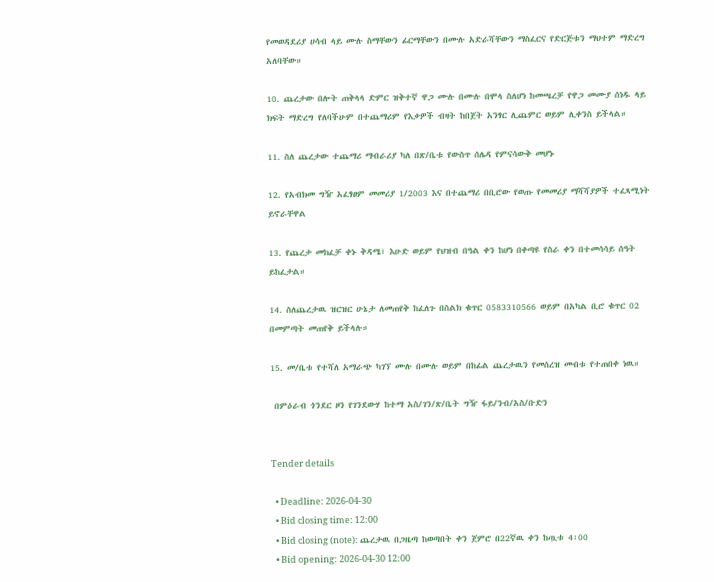የመወዳደሪያ ሀሳብ ላይ ሙሉ ስማቸውን ፊርማቸውን በሙሉ አድራሻቸውን ማስፈርና የድርጅቱን ማህተም ማድረግ አለባቸው።

10. ጨረታው በሎት ጠቅላላ ድምር ዝቅተኛ ዋጋ ሙሉ በሙሉ በሞላ ስለሆነ ከመጫረቻ የዋጋ መሙያ ሰነዱ ላይ ክፍት ማድረግ የለባችሁም በተጨማሪም የእቃዎች ብዛት ከበጀት አንፃር ሊጨምር ወይም ሊቀንስ ይችላል።

11. ስለ ጨረታው ተጨማሪ ማብራሪያ ካለ በጽ/ቤቱ የውስጥ ሰሌዳ የምናሳውቅ መሆኑ

12. የአብክመ ግዥ አፈፃፀም መመሪያ 1/2003 እና በተጨማሪ በቢሮው የወጡ የመመሪያ ማሻሻያዎች ተፈጻሚነት ይኖራቸዋል

13. የጨረታ መክፈቻ ቀኑ ቅዳሜ፣ እሁድ ወይም የህዝብ በዓል ቀን ከሆነ በቀጣዩ የስራ ቀን በተመሳሳይ ሰዓት ይከፈታል።

14. ስለጨረታዉ ዝርዝር ሁኔታ ለመጠየቅ ከፈለጉ በስልክ ቁጥር 0583310566 ወይም በአካል ቢሮ ቁጥር 02 በመምጣት መጠየቅ ይችላሉ።

15. መ/ቤቱ የተሻለ አማራጭ ካገኘ ሙሉ በሙሉ ወይም በከፊል ጨረታዉን የመሰረዝ መብቱ የተጠበቀ ነዉ።

 በምዕራብ ጎንደር ዞን የገንደውሃ ከተማ አስ/ገን/ጽ/ቤት ግዥ ፋይ/ንብ/አስ/ቡድን


Tender details

  • Deadline: 2026-04-30
  • Bid closing time: 12:00
  • Bid closing (note): ጨረታዉ በጋዜጣ ከወጣበት ቀን ጀምሮ በ22ኛዉ ቀን ከጧቱ 4፡00
  • Bid opening: 2026-04-30 12:00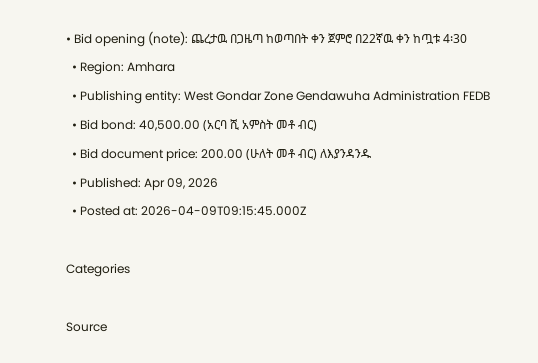• Bid opening (note): ጨረታዉ በጋዜጣ ከወጣበት ቀን ጀምሮ በ22ኛዉ ቀን ከጧቱ 4፡30
  • Region: Amhara
  • Publishing entity: West Gondar Zone Gendawuha Administration FEDB
  • Bid bond: 40,500.00 (አርባ ሺ አምስት መቶ ብር)
  • Bid document price: 200.00 (ሁለት መቶ ብር) ለእያንዳንዱ
  • Published: Apr 09, 2026
  • Posted at: 2026-04-09T09:15:45.000Z

Categories

Source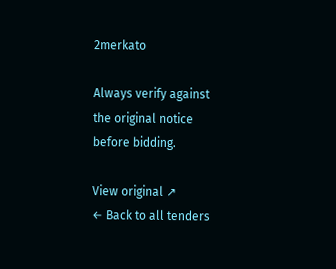2merkato

Always verify against the original notice before bidding.

View original ↗
← Back to all tenders